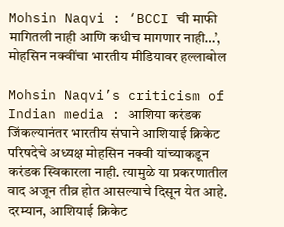Mohsin Naqvi : ‘BCCI ची माफी मागितली नाही आणि कधीच मागणार नाही…’, मोहसिन नक्वींचा भारतीय मीडियावर हल्लाबोल

Mohsin Naqvi’s criticism of Indian media : आशिया करंडक जिंकल्यानंतर भारतीय संघाने आशियाई क्रिकेट परिषदेचे अध्यक्ष मोहसिन नक्वी यांच्याकडून करंडक स्विकारला नाही. त्यामुळे या प्रकरणातील वाद अजून तीव्र होत आसल्याचे दिसून येत आहे. दरम्यान, आशियाई क्रिकेट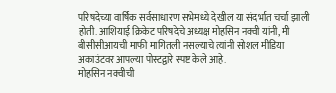परिषदेच्या वार्षिक सर्वसाधारण सभेमध्ये देखील या संदर्भात चर्चा झाली होती. आशियाई क्रिकेट परिषदेचे अध्यक्ष मोहसिन नक्वी यांनी, मी बीसीसीआयची माफी मागितली नसल्याचे त्यांनी सोशल मीडिया अकाउंटवर आपल्या पोस्टद्वारे स्पष्ट केले आहे.
मोहसिन नक्वीची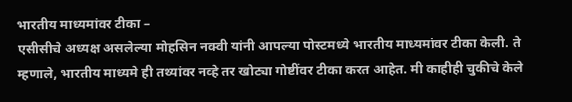भारतीय माध्यमांवर टीका –
एसीसीचे अध्यक्ष असलेल्या मोहसिन नक्वी यांनी आपल्या पोस्टमध्ये भारतीय माध्यमांवर टीका केली. ते म्हणाले, भारतीय माध्यमे ही तथ्यांवर नव्हे तर खोट्या गोष्टींवर टीका करत आहेत. मी काहीही चुकीचे केले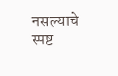नसल्याचे स्पष्ट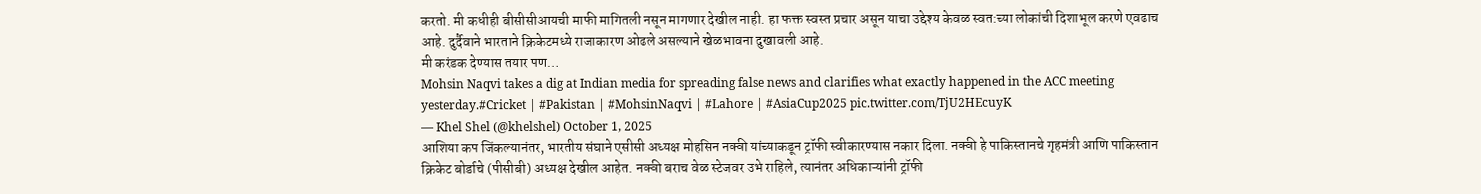करतो. मी कधीही बीसीसीआयची माफी मागितली नसून मागणार देखील नाही. हा फक्त स्वस्त प्रचार असून याचा उद्देश्य केवळ स्वत:च्या लोकांची दिशाभूल करणे एवढाच आहे. दुर्दैवाने भारताने क्रिकेटमध्ये राजाकारण ओढले असल्याने खेळभावना दुखावली आहे.
मी करंडक देण्यास तयार पण…
Mohsin Naqvi takes a dig at Indian media for spreading false news and clarifies what exactly happened in the ACC meeting yesterday.#Cricket | #Pakistan | #MohsinNaqvi | #Lahore | #AsiaCup2025 pic.twitter.com/TjU2HEcuyK
— Khel Shel (@khelshel) October 1, 2025
आशिया कप जिंकल्यानंतर, भारतीय संघाने एसीसी अध्यक्ष मोहसिन नक्वी यांच्याकडून ट्रॉफी स्वीकारण्यास नकार दिला. नक्वी हे पाकिस्तानचे गृहमंत्री आणि पाकिस्तान क्रिकेट बोर्डाचे (पीसीबी) अध्यक्ष देखील आहेत. नक्वी बराच वेळ स्टेजवर उभे राहिले, त्यानंतर अधिकाऱ्यांनी ट्रॉफी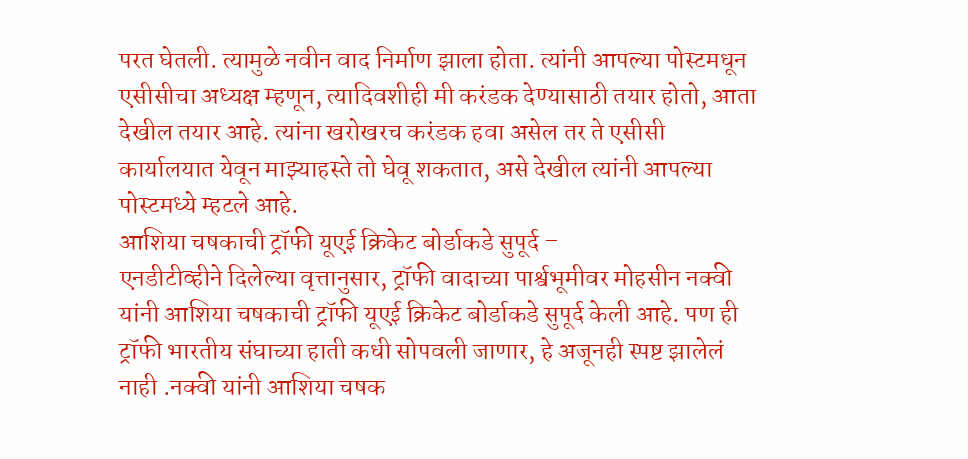परत घेतली. त्यामुळे नवीन वाद निर्माण झाला होता. त्यांनी आपल्या पोस्टमधून एसीसीचा अध्यक्ष म्हणून, त्यादिवशीही मी करंडक देण्यासाठी तयार होतो, आता देखील तयार आहे. त्यांना खरोखरच करंडक हवा असेल तर ते एसीसी कार्यालयात येवून माझ्याहस्ते तो घेवू शकतात, असे देखील त्यांनी आपल्या पोस्टमध्ये म्हटले आहे.
आशिया चषकाची ट्रॉफी यूएई क्रिकेट बोर्डाकडे सुपूर्द –
एनडीटीव्हीने दिलेल्या वृत्तानुसार, ट्रॉफी वादाच्या पार्श्वभूमीवर मोहसीन नक्वी यांनी आशिया चषकाची ट्रॉफी यूएई क्रिकेट बोर्डाकडे सुपूर्द केली आहे. पण ही ट्रॉफी भारतीय संघाच्या हाती कधी सोपवली जाणार, हे अजूनही स्पष्ट झालेलं नाही .नक्वी यांनी आशिया चषक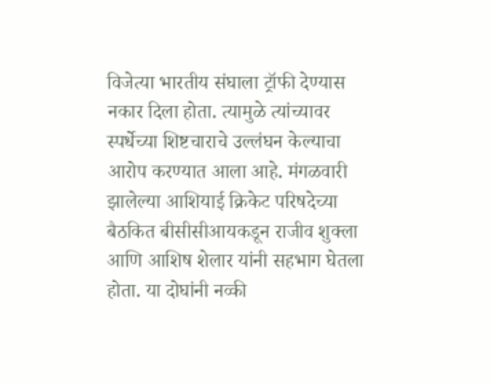विजेत्या भारतीय संघाला ट्रॉफी देण्यास नकार दिला होता. त्यामुळे त्यांच्यावर स्पर्धेच्या शिष्टचाराचे उल्लंघन केल्याचा आरोप करण्यात आला आहे. मंगळवारी झालेल्या आशियाई क्रिकेट परिषदेच्या बैठकित बीसीसीआयकडून राजीव शुक्ला आणि आशिष शेलार यांनी सहभाग घेतला होता. या दोघांनी नव्की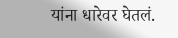यांना धारेवर घेतलं.